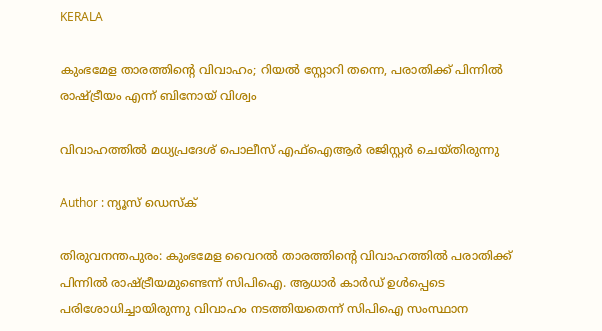KERALA

കുംഭമേള താരത്തിൻ്റെ വിവാഹം; റിയൽ സ്റ്റോറി തന്നെ, പരാതിക്ക് പിന്നിൽ രാഷ്ട്രീയം എന്ന് ബിനോയ് വിശ്വം

വിവാഹത്തിൽ മധ്യപ്രദേശ് പൊലീസ് എഫ്ഐആർ രജിസ്റ്റർ ചെയ്തിരുന്നു

Author : ന്യൂസ് ഡെസ്ക്

തിരുവനന്തപുരം: കുംഭമേള വൈറൽ താരത്തിൻ്റെ വിവാഹത്തിൽ പരാതിക്ക് പിന്നിൽ രാഷ്ട്രീയമുണ്ടെന്ന് സിപിഐ. ആധാർ കാർഡ് ഉൾപ്പെടെ പരിശോധിച്ചായിരുന്നു വിവാഹം നടത്തിയതെന്ന് സിപിഐ സംസ്ഥാന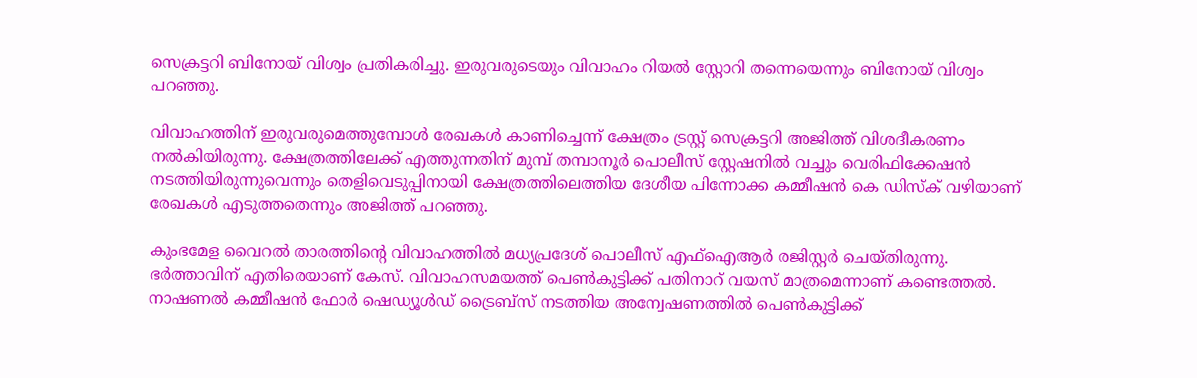സെക്രട്ടറി ബിനോയ് വിശ്വം പ്രതികരിച്ചു. ഇരുവരുടെയും വിവാഹം റിയൽ സ്റ്റോറി തന്നെയെന്നും ബിനോയ് വിശ്വം പറഞ്ഞു.

വിവാഹത്തിന് ഇരുവരുമെത്തുമ്പോൾ രേഖകൾ കാണിച്ചെന്ന് ക്ഷേത്രം ട്രസ്റ്റ് സെക്രട്ടറി അജിത്ത് വിശദീകരണം നൽകിയിരുന്നു. ക്ഷേത്രത്തിലേക്ക് എത്തുന്നതിന് മുമ്പ് തമ്പാനൂർ പൊലീസ് സ്റ്റേഷനിൽ വച്ചും വെരിഫിക്കേഷൻ നടത്തിയിരുന്നുവെന്നും തെളിവെടുപ്പിനായി ക്ഷേത്രത്തിലെത്തിയ ദേശീയ പിന്നോക്ക കമ്മീഷൻ കെ ഡിസ്ക് വഴിയാണ് രേഖകൾ എടുത്തതെന്നും അജിത്ത് പറഞ്ഞു.

കുംഭമേള വൈറൽ താരത്തിൻ്റെ വിവാഹത്തിൽ മധ്യപ്രദേശ് പൊലീസ് എഫ്ഐആർ രജിസ്റ്റർ ചെയ്തിരുന്നു. ഭർത്താവിന് എതിരെയാണ് കേസ്. വിവാഹസമയത്ത് പെൺകുട്ടിക്ക് പതിനാറ് വയസ് മാത്രമെന്നാണ് കണ്ടെത്തൽ. നാഷണൽ കമ്മീഷൻ ഫോർ ഷെഡ്യൂൾഡ് ട്രൈബ്സ് നടത്തിയ അന്വേഷണത്തിൽ പെൺകുട്ടിക്ക്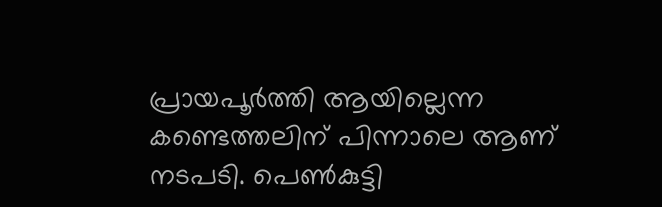പ്രായപൂർത്തി ആയില്ലെന്ന കണ്ടെത്തലിന് പിന്നാലെ ആണ് നടപടി. പെൺകുട്ടി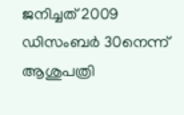ജനിച്ചത് 2009 ഡിസംബർ 30നെന്ന് ആശുപത്രി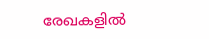രേഖകളിൽ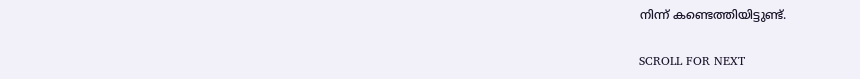നിന്ന് കണ്ടെത്തിയിട്ടുണ്ട്.

SCROLL FOR NEXT